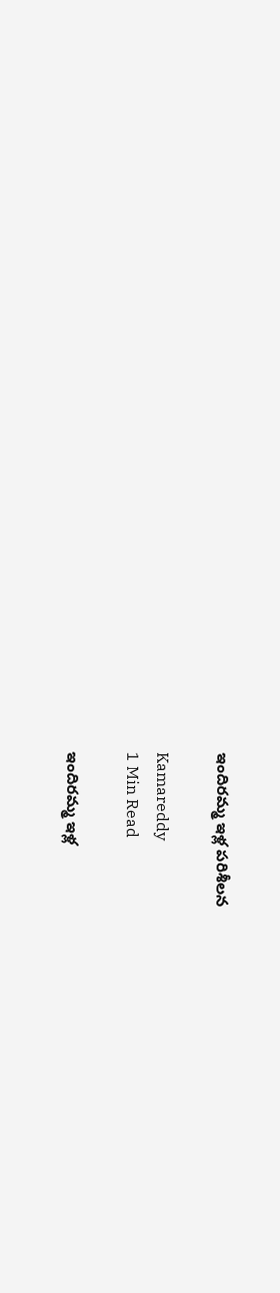ఇందిరమ్మ ఇళ్ల పరిశీలన

Kamareddy
1 Min Read

ఇందిరమ్మ ఇళ్ల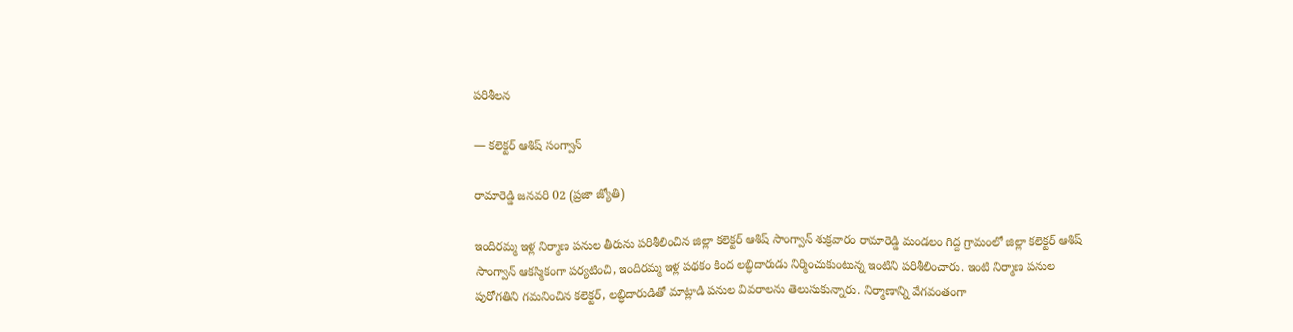పరిశీలన

— కలెక్టర్ ఆశిష్ సంగ్వాన్

రామారెడ్డి జనవరి 02 (ప్రజా జ్యోతి)

ఇందిరమ్మ ఇళ్ల నిర్మాణ పనుల తీరును పరిశీలించిన జిల్లా కలెక్టర్ ఆశిష్ సాంగ్వాన్ శుక్రవారం రామారెడ్డి మండలం గిద్ద గ్రామంలో జిల్లా కలెక్టర్ ఆశిష్ సాంగ్వాన్ ఆకస్మికంగా పర్యటించి, ఇందిరమ్మ ఇళ్ల పథకం కింద లబ్ధిదారుడు నిర్మించుకుంటున్న ఇంటిని పరిశీలించారు. ఇంటి నిర్మాణ పనుల పురోగతిని గమనించిన కలెక్టర్, లబ్ధిదారుడితో మాట్లాడి పనుల వివరాలను తెలుసుకున్నారు. నిర్మాణాన్ని వేగవంతంగా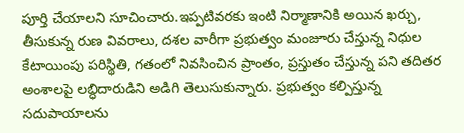పూర్తి చేయాలని సూచించారు.ఇప్పటివరకు ఇంటి నిర్మాణానికి అయిన ఖర్చు, తీసుకున్న రుణ వివరాలు, దశల వారీగా ప్రభుత్వం మంజూరు చేస్తున్న నిధుల కేటాయింపు పరిస్థితి, గతంలో నివసించిన ప్రాంతం, ప్రస్తుతం చేస్తున్న పని తదితర అంశాలపై లబ్ధిదారుడిని అడిగి తెలుసుకున్నారు. ప్రభుత్వం కల్పిస్తున్న సదుపాయాలను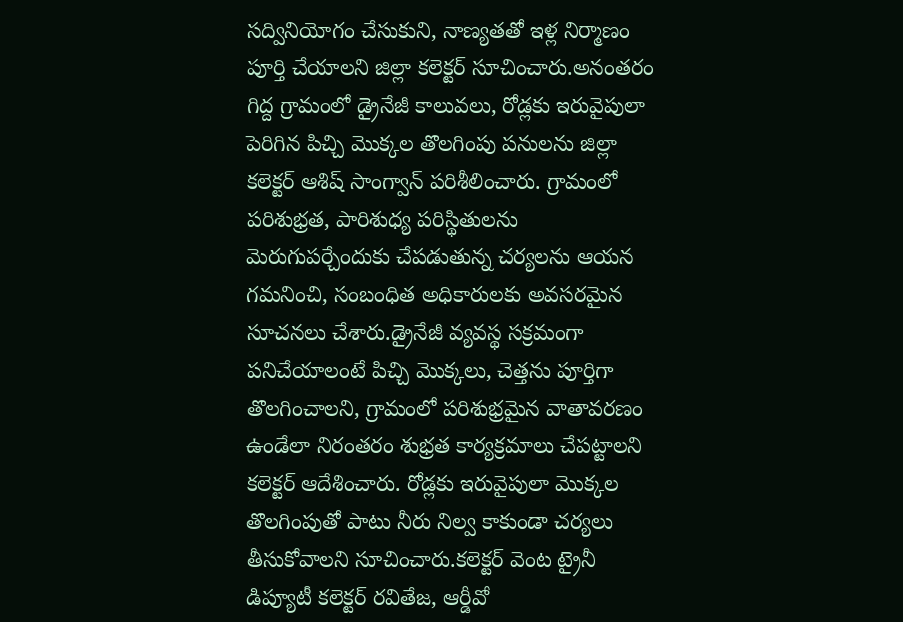సద్వినియోగం చేసుకుని, నాణ్యతతో ఇళ్ల నిర్మాణం పూర్తి చేయాలని జిల్లా కలెక్టర్ సూచించారు.అనంతరం గిద్ద గ్రామంలో డ్రైనేజీ కాలువలు, రోడ్లకు ఇరువైపులా పెరిగిన పిచ్చి మొక్కల తొలగింపు పనులను జిల్లా కలెక్టర్ ఆశిష్ సాంగ్వాన్ పరిశీలించారు. గ్రామంలో పరిశుభ్రత, పారిశుధ్య పరిస్థితులను మెరుగుపర్చేందుకు చేపడుతున్న చర్యలను ఆయన గమనించి, సంబంధిత అధికారులకు అవసరమైన సూచనలు చేశారు.డ్రైనేజీ వ్యవస్థ సక్రమంగా పనిచేయాలంటే పిచ్చి మొక్కలు, చెత్తను పూర్తిగా తొలగించాలని, గ్రామంలో పరిశుభ్రమైన వాతావరణం ఉండేలా నిరంతరం శుభ్రత కార్యక్రమాలు చేపట్టాలని కలెక్టర్ ఆదేశించారు. రోడ్లకు ఇరువైపులా మొక్కల తొలగింపుతో పాటు నీరు నిల్వ కాకుండా చర్యలు తీసుకోవాలని సూచించారు.కలెక్టర్ వెంట ట్రైనీ డిప్యూటీ కలెక్టర్ రవితేజ, ఆర్డీవో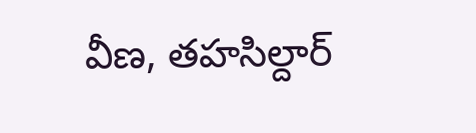వీణ, తహసిల్దార్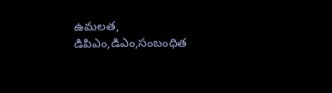ఉమలత, డిపిఎం,డిఎం,సంబంధిత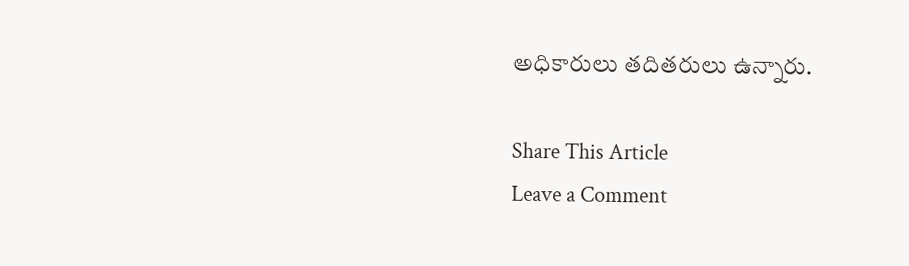అధికారులు తదితరులు ఉన్నారు.

Share This Article
Leave a Comment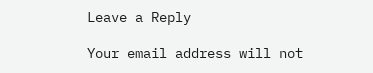Leave a Reply

Your email address will not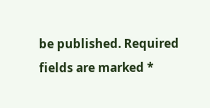be published. Required fields are marked *